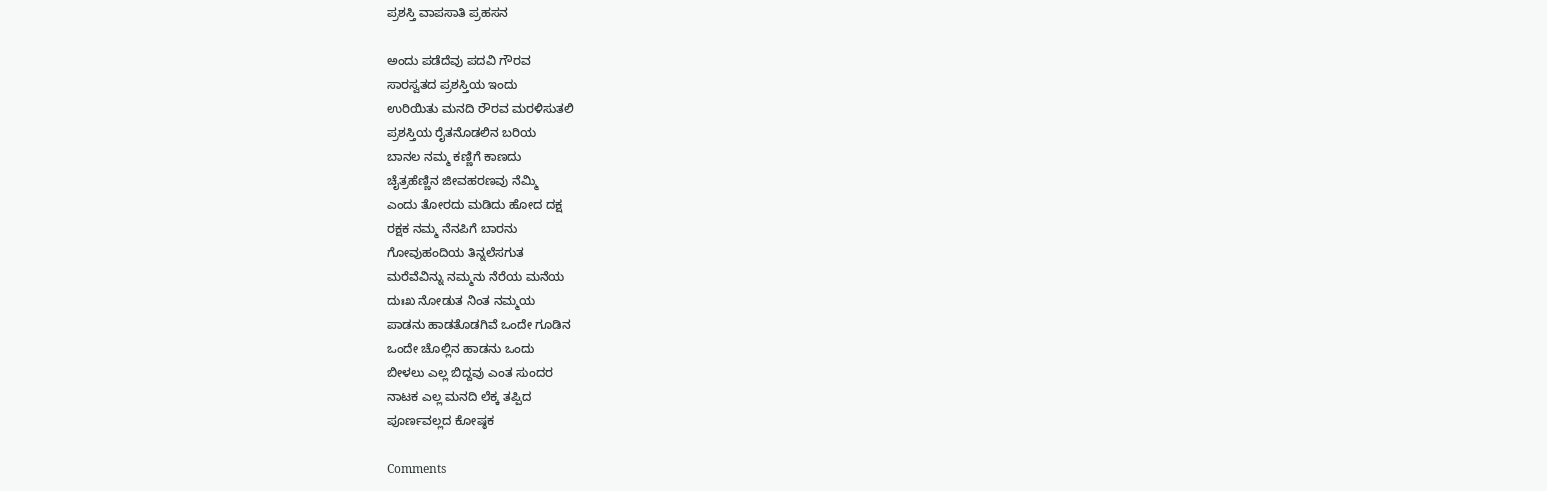ಪ್ರಶಸ್ತಿ ವಾಪಸಾತಿ ಪ್ರಹಸನ

ಅಂದು ಪಡೆದೆವು ಪದವಿ ಗೌರವ
ಸಾರಸ್ವತದ ಪ್ರಶಸ್ತಿಯ ಇಂದು
ಉರಿಯಿತು ಮನದಿ ರೌರವ ಮರಳಿಸುತಲಿ
ಪ್ರಶಸ್ತಿಯ ರೈತನೊಡಲಿನ ಬರಿಯ
ಬಾನಲ ನಮ್ಮ ಕಣ್ಣಿಗೆ ಕಾಣದು
ಚೈತ್ರಹೆಣ್ಣಿನ ಜೀವಹರಣವು ನೆಮ್ಮಿ
ಎಂದು ತೋರದು ಮಡಿದು ಹೋದ ದಕ್ಷ
ರಕ್ಷಕ ನಮ್ಮ ನೆನಪಿಗೆ ಬಾರನು
ಗೋವುಹಂದಿಯ ತಿನ್ನಲೆಸಗುತ
ಮರೆವೆವಿನ್ನು ನಮ್ಮನು ನೆರೆಯ ಮನೆಯ
ದುಃಖ ನೋಡುತ ನಿಂತ ನಮ್ಮಯ
ಪಾಡನು ಹಾಡತೊಡಗಿವೆ ಒಂದೇ ಗೂಡಿನ
ಒಂದೇ ಚೊಲ್ಲಿನ ಹಾಡನು ಒಂದು
ಬೀಳಲು ಎಲ್ಲ ಬಿದ್ದವು ಎಂತ ಸುಂದರ
ನಾಟಕ ಎಲ್ಲ ಮನದಿ ಲೆಕ್ಕ ತಪ್ಪಿದ
ಪೂರ್ಣವಲ್ಲದ ಕೋಷ್ಠಕ

Comments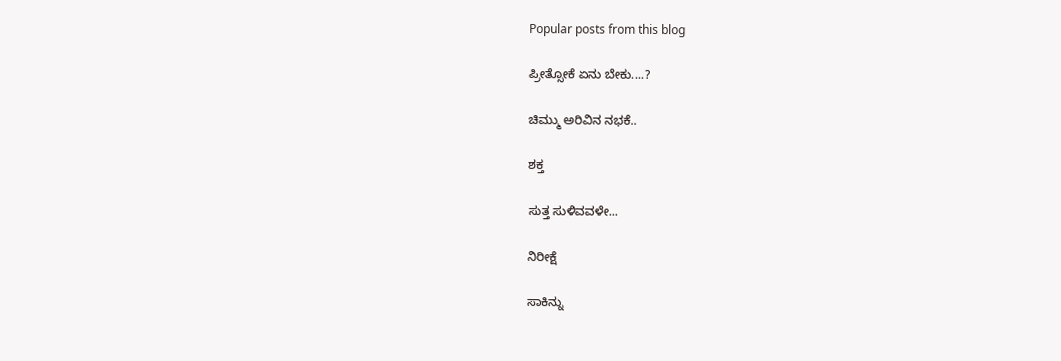Popular posts from this blog

ಪ್ರೀತ್ಸೋಕೆ ಏನು ಬೇಕು....?

ಚಿಮ್ಮು ಅರಿವಿನ ನಭಕೆ..

ಶಕ್ತ

ಸುತ್ತ ಸುಳಿವವಳೇ...

ನಿರೀಕ್ಷೆ

ಸಾಕಿನ್ನು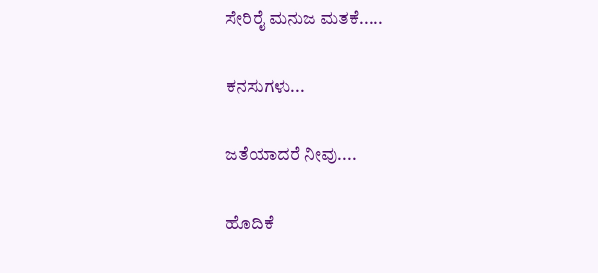ಸೇರಿರೈ ಮನುಜ ಮತಕೆ.....

ಕನಸುಗಳು...

ಜತೆಯಾದರೆ ನೀವು....

ಹೊದಿಕೆ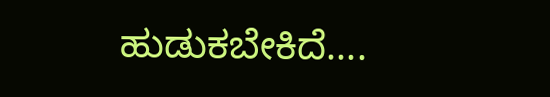ಹುಡುಕಬೇಕಿದೆ....